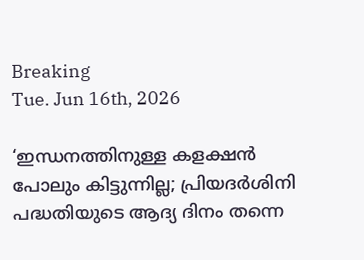Breaking
Tue. Jun 16th, 2026

‘ഇന്ധനത്തിനുള്ള കളക്ഷൻ പോലും കിട്ടുന്നില്ല; പ്രിയദർശിനി പദ്ധതിയുടെ ആദ്യ ദിനം തന്നെ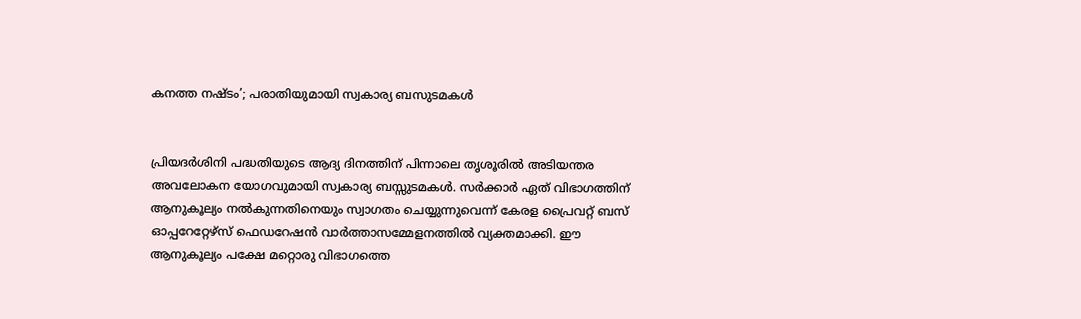കനത്ത നഷ്ടം’; പരാതിയുമായി സ്വകാര്യ ബസുടമകൾ


പ്രിയദർശിനി പദ്ധതിയുടെ ആദ്യ ദിനത്തിന് പിന്നാലെ തൃശൂരിൽ അടിയന്തര അവലോകന യോഗവുമായി സ്വകാര്യ ബസ്സുടമകൾ. സർക്കാർ ഏത് വിഭാഗത്തിന് ആനുകൂല്യം നൽകുന്നതിനെയും സ്വാഗതം ചെയ്യുന്നുവെന്ന് കേരള പ്രൈവറ്റ് ബസ് ഓപ്പറേറ്റേഴ്സ് ഫെഡറേഷൻ വാർത്താസമ്മേളനത്തിൽ വ്യക്തമാക്കി. ഈ ആനുകൂല്യം പക്ഷേ മറ്റൊരു വിഭാഗത്തെ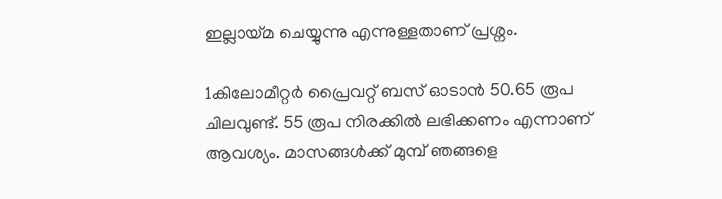ഇല്ലായ്മ ചെയ്യുന്നു എന്നുള്ളതാണ് പ്രശ്നം.

1കിലോമീറ്റർ പ്രൈവറ്റ് ബസ് ഓടാൻ 50.65 രൂപ ചിലവുണ്ട്. 55 രൂപ നിരക്കിൽ ലഭിക്കണം എന്നാണ് ആവശ്യം. മാസങ്ങൾക്ക് മുമ്പ് ഞങ്ങളെ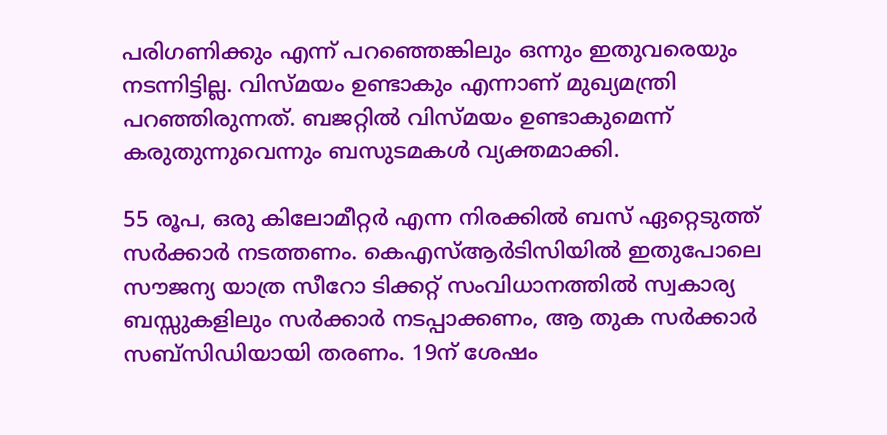പരിഗണിക്കും എന്ന് പറഞ്ഞെങ്കിലും ഒന്നും ഇതുവരെയും നടന്നിട്ടില്ല. വിസ്മയം ഉണ്ടാകും എന്നാണ് മുഖ്യമന്ത്രി പറഞ്ഞിരുന്നത്. ബജറ്റിൽ വിസ്മയം ഉണ്ടാകുമെന്ന് കരുതുന്നുവെന്നും ബസുടമകൾ വ്യക്തമാക്കി.

55 രൂപ, ഒരു കിലോമീറ്റർ എന്ന നിരക്കിൽ ബസ് ഏറ്റെടുത്ത് സർക്കാർ നടത്തണം. കെഎസ്ആർടിസിയിൽ ഇതുപോലെ സൗജന്യ യാത്ര സീറോ ടിക്കറ്റ് സംവിധാനത്തിൽ സ്വകാര്യ ബസ്സുകളിലും സർക്കാർ നടപ്പാക്കണം, ആ തുക സർക്കാർ സബ്സിഡിയായി തരണം. 19ന് ശേഷം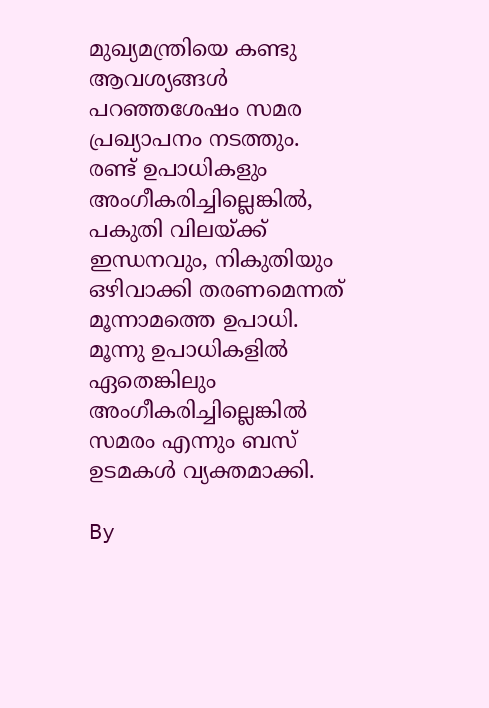മുഖ്യമന്ത്രിയെ കണ്ടു ആവശ്യങ്ങൾ പറഞ്ഞശേഷം സമര പ്രഖ്യാപനം നടത്തും. രണ്ട് ഉപാധികളും അംഗീകരിച്ചില്ലെങ്കിൽ, പകുതി വിലയ്ക്ക് ഇന്ധനവും, നികുതിയും ഒഴിവാക്കി തരണമെന്നത് മൂന്നാമത്തെ ഉപാധി. മൂന്നു ഉപാധികളിൽ ഏതെങ്കിലും അംഗീകരിച്ചില്ലെങ്കിൽ സമരം എന്നും ബസ് ഉടമകൾ വ്യക്തമാക്കി.

By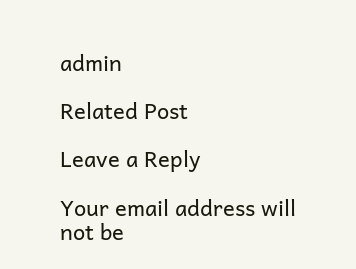admin

Related Post

Leave a Reply

Your email address will not be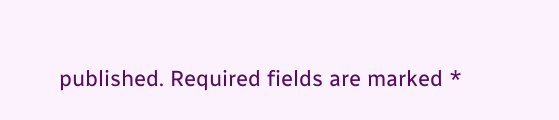published. Required fields are marked *